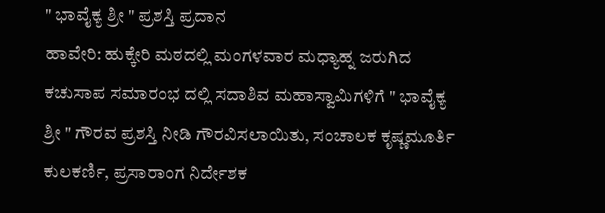" ಭಾವೈಕ್ಯ ಶ್ರೀ " ಪ್ರಶಸ್ತಿ ಪ್ರದಾನ
ಹಾವೇರಿ: ಹುಕ್ಕೇರಿ ಮಠದಲ್ಲಿ ಮಂಗಳವಾರ ಮಧ್ಯಾಹ್ನ ಜರುಗಿದ ಕಚುಸಾಪ ಸಮಾರಂಭ ದಲ್ಲಿ ಸದಾಶಿವ ಮಹಾಸ್ವಾಮಿಗಳಿಗೆ " ಭಾವೈಕ್ಯ ಶ್ರೀ " ಗೌರವ ಪ್ರಶಸ್ತಿ ನೀಡಿ ಗೌರವಿಸಲಾಯಿತು, ಸಂಚಾಲಕ ಕೃಷ್ಣಮೂರ್ತಿ ಕುಲಕರ್ಣಿ, ಪ್ರಸಾರಾಂಗ ನಿರ್ದೇಶಕ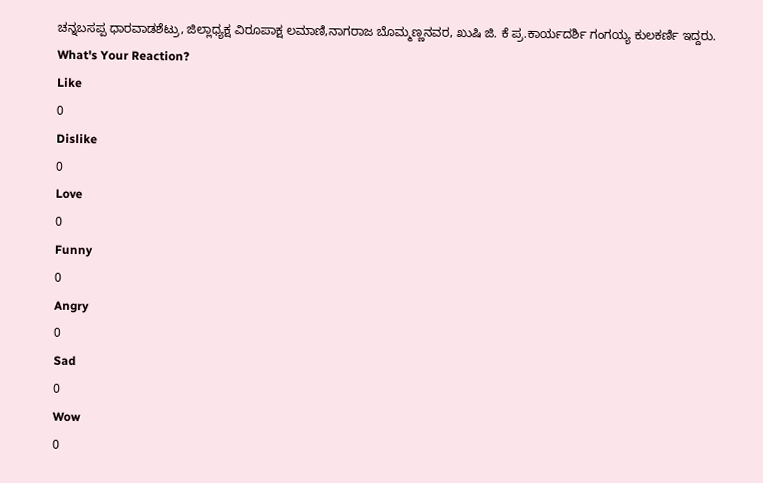ಚನ್ನಬಸಪ್ಪ ಧಾರವಾಡಶೆಟ್ರು, ಜಿಲ್ಲಾಧ್ಯಕ್ಷ ವಿರೂಪಾಕ್ಷ ಲಮಾಣಿ,ನಾಗರಾಜ ಬೊಮ್ಮಣ್ಣನವರ, ಖುಷಿ ಜಿ. ಕೆ ಪ್ರ.ಕಾರ್ಯದರ್ಶಿ ಗಂಗಯ್ಯ ಕುಲಕರ್ಣಿ ಇದ್ದರು.
What's Your Reaction?
Like
0
Dislike
0
Love
0
Funny
0
Angry
0
Sad
0
Wow
0